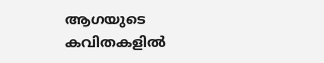ആഗയുടെ കവിതകളിൽ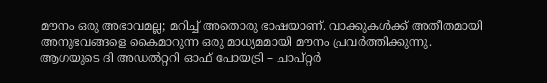മൗനം ഒരു അഭാവമല്ല; മറിച്ച് അതൊരു ഭാഷയാണ്. വാക്കുകൾക്ക് അതീതമായി അനുഭവങ്ങളെ കൈമാറുന്ന ഒരു മാധ്യമമായി മൗനം പ്രവർത്തിക്കുന്നു.
ആഗയുടെ ദി അഡൽറ്ററി ഓഫ് പോയട്രി – ചാപ്റ്റർ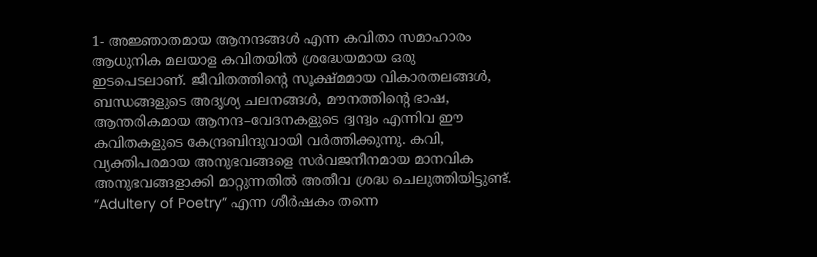1- അജ്ഞാതമായ ആനന്ദങ്ങൾ എന്ന കവിതാ സമാഹാരം ആധുനിക മലയാള കവിതയിൽ ശ്രദ്ധേയമായ ഒരു ഇടപെടലാണ്. ജീവിതത്തിന്റെ സൂക്ഷ്മമായ വികാരതലങ്ങൾ, ബന്ധങ്ങളുടെ അദൃശ്യ ചലനങ്ങൾ, മൗനത്തിന്റെ ഭാഷ, ആന്തരികമായ ആനന്ദ–വേദനകളുടെ ദ്വന്ദ്വം എന്നിവ ഈ കവിതകളുടെ കേന്ദ്രബിന്ദുവായി വർത്തിക്കുന്നു. കവി, വ്യക്തിപരമായ അനുഭവങ്ങളെ സർവജനീനമായ മാനവിക അനുഭവങ്ങളാക്കി മാറ്റുന്നതിൽ അതീവ ശ്രദ്ധ ചെലുത്തിയിട്ടുണ്ട്.
“Adultery of Poetry” എന്ന ശീർഷകം തന്നെ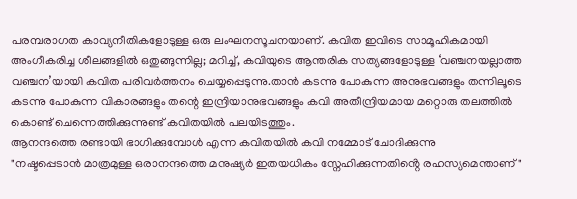പരമ്പരാഗത കാവ്യനീതികളോടുള്ള ഒരു ലംഘനസൂചനയാണ്. കവിത ഇവിടെ സാമൂഹികമായി അംഗീകരിച്ച ശീലങ്ങളിൽ ഒതുങ്ങുന്നില്ല; മറിച്ച്, കവിയുടെ ആന്തരിക സത്യങ്ങളോടുള്ള ‘വഞ്ചനയല്ലാത്ത വഞ്ചന’യായി കവിത പരിവർത്തനം ചെയ്യപ്പെടുന്നു.താൻ കടന്നു പോകുന്ന അനുഭവങ്ങളും തന്നിലൂടെ കടന്നു പോകുന്ന വികാരങ്ങളും തന്റെ ഇന്ദ്രിയാനുഭവങ്ങളും കവി അതീന്ദ്രിയമായ മറ്റൊരു തലത്തിൽ കൊണ്ട് ചെന്നെത്തിക്കുന്നുണ്ട് കവിതയിൽ പലയിടത്തും.
ആനന്ദത്തെ രണ്ടായി ഭാഗിക്കുമ്പോൾ എന്ന കവിതയിൽ കവി നമ്മോട് ചോദിക്കുന്നു
"നഷ്ടപ്പെടാൻ മാത്രമുള്ള ഒരാനന്ദത്തെ മനുഷ്യർ ഇതയധികം സ്നേഹിക്കുന്നതിൻ്റെ രഹസ്യമെന്താണ്"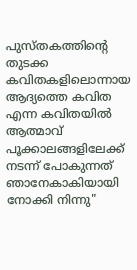പുസ്തകത്തിൻ്റെ തുടക്ക കവിതകളിലൊന്നായ ആദ്യത്തെ കവിത എന്ന കവിതയിൽ
ആത്മാവ് പൂക്കാലങ്ങളിലേക്ക് നടന്ന് പോകുന്നത്
ഞാനേകാകിയായി നോക്കി നിന്നു"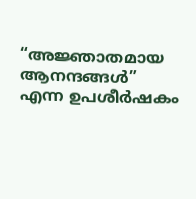“അജ്ഞാതമായ ആനന്ദങ്ങൾ” എന്ന ഉപശീർഷകം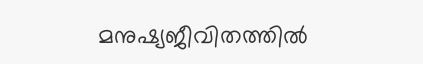മനുഷ്യജീവിതത്തിൽ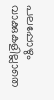പലപ്പോഴും വാക്കുകളില്ലാതെ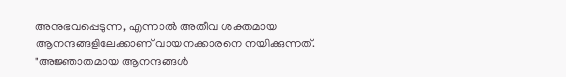അനുഭവപ്പെടുന്ന, എന്നാൽ അതീവ ശക്തമായ ആനന്ദങ്ങളിലേക്കാണ് വായനക്കാരനെ നയിക്കുന്നത്.
"അജ്ഞാതമായ ആനന്ദങ്ങൾ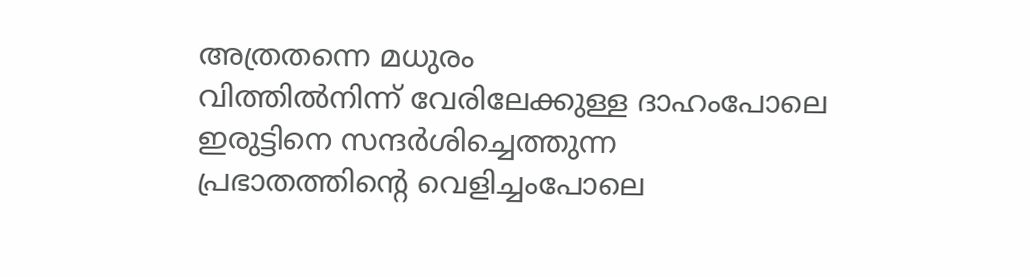അത്രതന്നെ മധുരം
വിത്തിൽനിന്ന് വേരിലേക്കുള്ള ദാഹംപോലെ
ഇരുട്ടിനെ സന്ദർശിച്ചെത്തുന്ന
പ്രഭാതത്തിന്റെ വെളിച്ചംപോലെ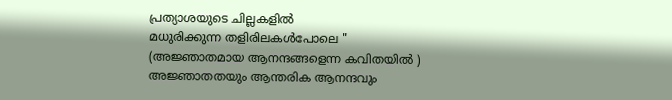പ്രത്യാശയുടെ ചില്ലകളിൽ
മധുരിക്കുന്ന തളിരിലകൾപോലെ "
(അജ്ഞാതമായ ആനന്ദങ്ങളെന്ന കവിതയിൽ )
അജ്ഞാതതയും ആന്തരിക ആനന്ദവും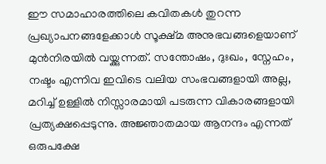ഈ സമാഹാരത്തിലെ കവിതകൾ തുറന്ന പ്രഖ്യാപനങ്ങളേക്കാൾ സൂക്ഷ്മ അനുഭവങ്ങളെയാണ് മുൻനിരയിൽ വയ്ക്കുന്നത്. സന്തോഷം, ദുഃഖം, സ്നേഹം, നഷ്ടം എന്നിവ ഇവിടെ വലിയ സംഭവങ്ങളായി അല്ല, മറിച്ച് ഉള്ളിൽ നിസ്സാരമായി പടരുന്ന വികാരങ്ങളായി പ്രത്യക്ഷപ്പെടുന്നു. അജ്ഞാതമായ ആനന്ദം എന്നത് ഒരുപക്ഷേ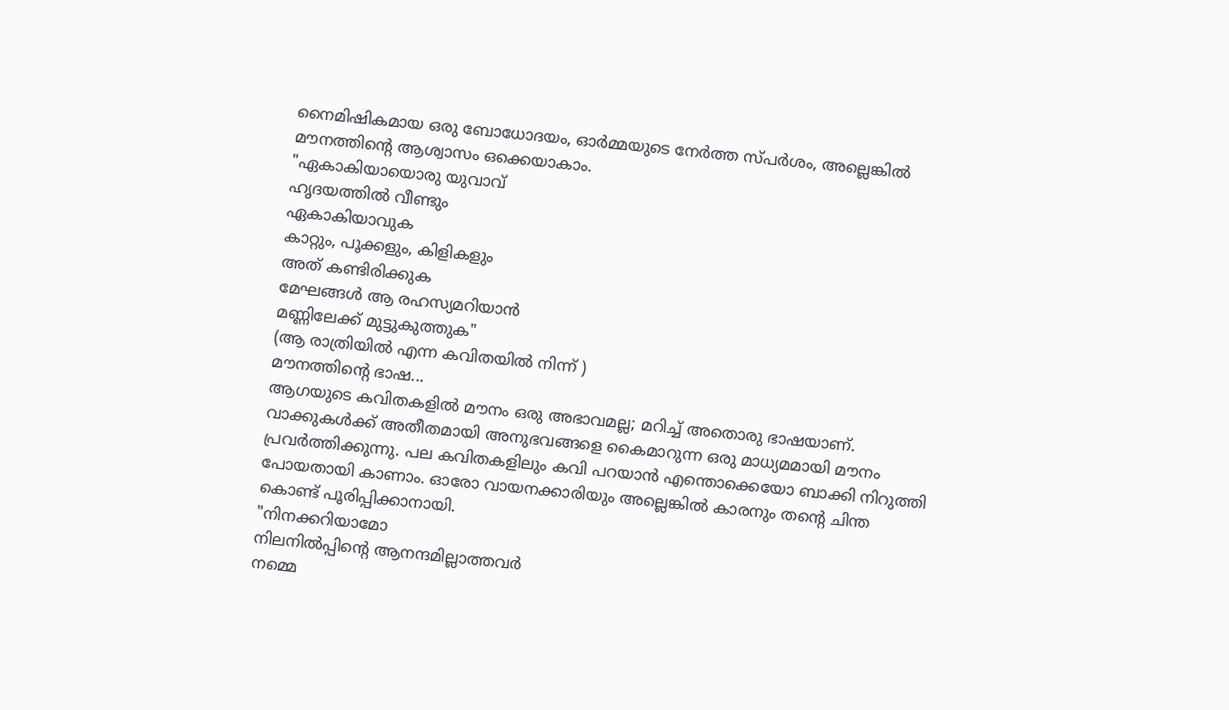നൈമിഷികമായ ഒരു ബോധോദയം, ഓർമ്മയുടെ നേർത്ത സ്പർശം, അല്ലെങ്കിൽ മൗനത്തിന്റെ ആശ്വാസം ഒക്കെയാകാം.
"ഏകാകിയായൊരു യുവാവ്
ഹൃദയത്തിൽ വീണ്ടും
ഏകാകിയാവുക
കാറ്റും, പൂക്കളും, കിളികളും
അത് കണ്ടിരിക്കുക
മേഘങ്ങൾ ആ രഹസ്യമറിയാൻ
മണ്ണിലേക്ക് മുട്ടുകുത്തുക"
(ആ രാത്രിയിൽ എന്ന കവിതയിൽ നിന്ന് )
മൗനത്തിന്റെ ഭാഷ...
ആഗയുടെ കവിതകളിൽ മൗനം ഒരു അഭാവമല്ല; മറിച്ച് അതൊരു ഭാഷയാണ്. വാക്കുകൾക്ക് അതീതമായി അനുഭവങ്ങളെ കൈമാറുന്ന ഒരു മാധ്യമമായി മൗനം പ്രവർത്തിക്കുന്നു. പല കവിതകളിലും കവി പറയാൻ എന്തൊക്കെയോ ബാക്കി നിറുത്തി പോയതായി കാണാം. ഓരോ വായനക്കാരിയും അല്ലെങ്കിൽ കാരനും തന്റെ ചിന്ത കൊണ്ട് പൂരിപ്പിക്കാനായി.
"നിനക്കറിയാമോ
നിലനിൽപ്പിന്റെ ആനന്ദമില്ലാത്തവർ
നമ്മെ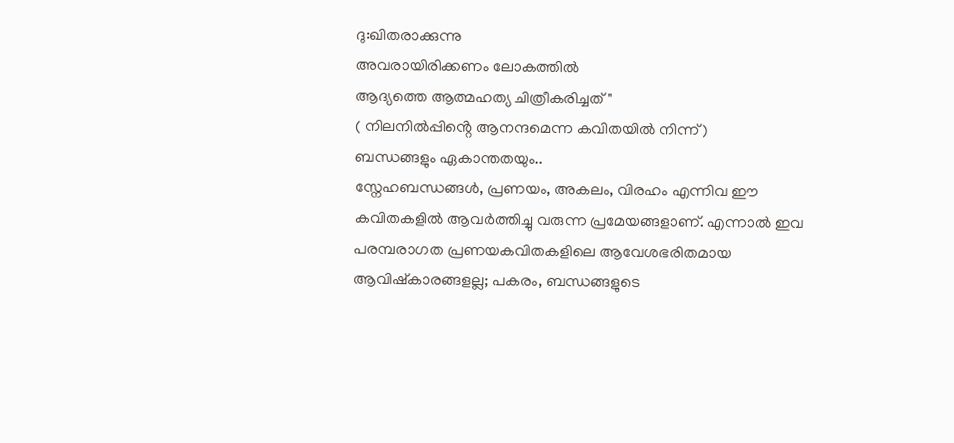ദു:ഖിതരാക്കുന്നു
അവരായിരിക്കണം ലോകത്തിൽ
ആദ്യത്തെ ആത്മഹത്യ ചിത്രീകരിച്ചത് "
( നിലനിൽപ്പിൻ്റെ ആനന്ദമെന്ന കവിതയിൽ നിന്ന്)
ബന്ധങ്ങളും ഏകാന്തതയും..
സ്നേഹബന്ധങ്ങൾ, പ്രണയം, അകലം, വിരഹം എന്നിവ ഈ കവിതകളിൽ ആവർത്തിച്ചു വരുന്ന പ്രമേയങ്ങളാണ്. എന്നാൽ ഇവ പരമ്പരാഗത പ്രണയകവിതകളിലെ ആവേശഭരിതമായ ആവിഷ്കാരങ്ങളല്ല; പകരം, ബന്ധങ്ങളുടെ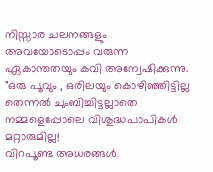നിസ്സാര ചലനങ്ങളും അവയോടൊപ്പം വരുന്ന ഏകാന്തതയും കവി അന്വേഷിക്കുന്നു.
"ഒരു പൂവും , ഒരിലയും കൊഴിഞ്ഞിട്ടില്ല
തെന്നൽ ചുംബിച്ചിട്ടല്ലാതെ
നമ്മളെപ്പോലെ വിശുദ്ധപാപികൾ മറ്റാരുമില്ല!
വിറപൂണ്ട അധരങ്ങൾ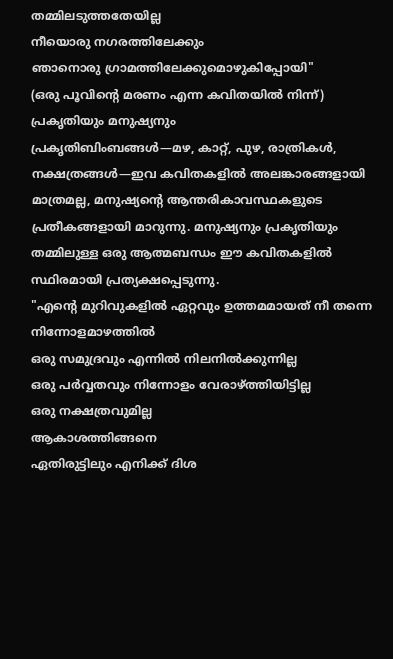തമ്മിലടുത്തതേയില്ല
നീയൊരു നഗരത്തിലേക്കും
ഞാനൊരു ഗ്രാമത്തിലേക്കുമൊഴുകിപ്പോയി"
(ഒരു പൂവിൻ്റെ മരണം എന്ന കവിതയിൽ നിന്ന്)
പ്രകൃതിയും മനുഷ്യനും
പ്രകൃതിബിംബങ്ങൾ—മഴ, കാറ്റ്, പുഴ, രാത്രികൾ, നക്ഷത്രങ്ങൾ—ഇവ കവിതകളിൽ അലങ്കാരങ്ങളായി മാത്രമല്ല, മനുഷ്യന്റെ ആന്തരികാവസ്ഥകളുടെ പ്രതീകങ്ങളായി മാറുന്നു. മനുഷ്യനും പ്രകൃതിയും തമ്മിലുള്ള ഒരു ആത്മബന്ധം ഈ കവിതകളിൽ സ്ഥിരമായി പ്രത്യക്ഷപ്പെടുന്നു.
"എന്റെ മുറിവുകളിൽ ഏറ്റവും ഉത്തമമായത് നീ തന്നെ
നിന്നോളമാഴത്തിൽ
ഒരു സമുദ്രവും എന്നിൽ നിലനിൽക്കുന്നില്ല
ഒരു പർവ്വതവും നിന്നോളം വേരാഴ്ത്തിയിട്ടില്ല
ഒരു നക്ഷത്രവുമില്ല
ആകാശത്തിങ്ങനെ
ഏതിരുട്ടിലും എനിക്ക് ദിശ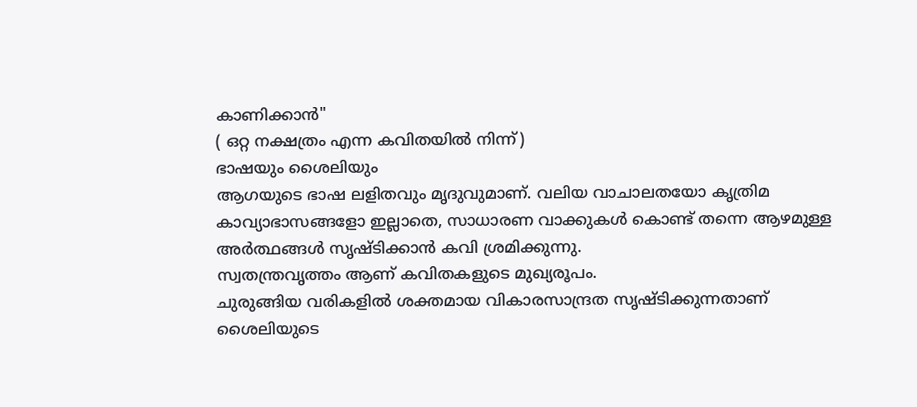കാണിക്കാൻ"
( ഒറ്റ നക്ഷത്രം എന്ന കവിതയിൽ നിന്ന്)
ഭാഷയും ശൈലിയും
ആഗയുടെ ഭാഷ ലളിതവും മൃദുവുമാണ്. വലിയ വാചാലതയോ കൃത്രിമ കാവ്യാഭാസങ്ങളോ ഇല്ലാതെ, സാധാരണ വാക്കുകൾ കൊണ്ട് തന്നെ ആഴമുള്ള അർത്ഥങ്ങൾ സൃഷ്ടിക്കാൻ കവി ശ്രമിക്കുന്നു.
സ്വതന്ത്രവൃത്തം ആണ് കവിതകളുടെ മുഖ്യരൂപം.
ചുരുങ്ങിയ വരികളിൽ ശക്തമായ വികാരസാന്ദ്രത സൃഷ്ടിക്കുന്നതാണ് ശൈലിയുടെ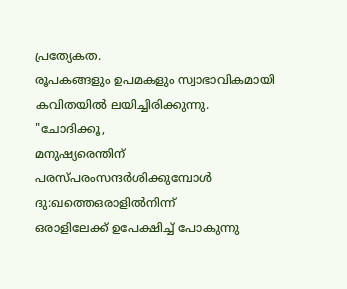പ്രത്യേകത.
രൂപകങ്ങളും ഉപമകളും സ്വാഭാവികമായി കവിതയിൽ ലയിച്ചിരിക്കുന്നു.
"ചോദിക്കൂ,
മനുഷ്യരെന്തിന്
പരസ്പരംസന്ദർശിക്കുമ്പോൾ
ദു:ഖത്തെഒരാളിൽനിന്ന്
ഒരാളിലേക്ക് ഉപേക്ഷിച്ച് പോകുന്നു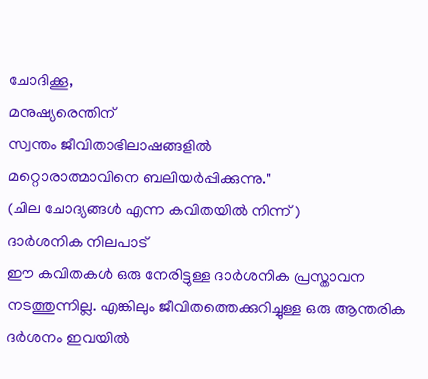ചോദിക്കൂ,
മനുഷ്യരെന്തിന്
സ്വന്തം ജീവിതാഭിലാഷങ്ങളിൽ
മറ്റൊരാത്മാവിനെ ബലിയർപ്പിക്കുന്നു."
(ചില ചോദ്യങ്ങൾ എന്ന കവിതയിൽ നിന്ന് )
ദാർശനിക നിലപാട്
ഈ കവിതകൾ ഒരു നേരിട്ടുള്ള ദാർശനിക പ്രസ്താവന നടത്തുന്നില്ല. എങ്കിലും ജീവിതത്തെക്കുറിച്ചുള്ള ഒരു ആന്തരിക ദർശനം ഇവയിൽ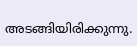അടങ്ങിയിരിക്കുന്നു.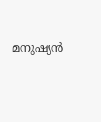മനുഷ്യൻ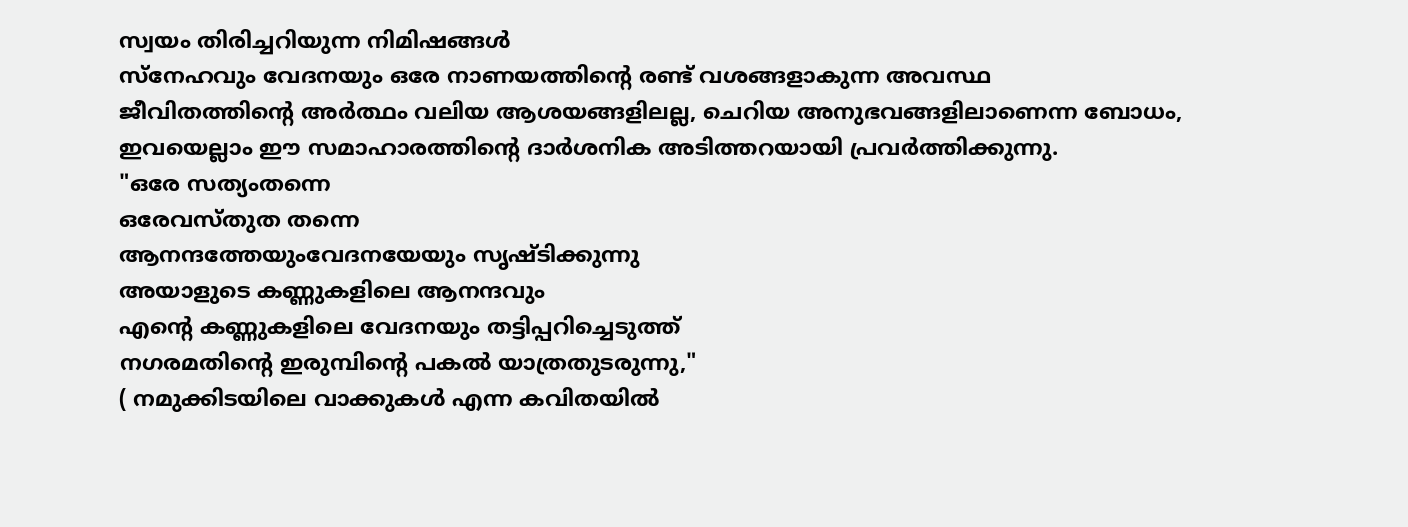സ്വയം തിരിച്ചറിയുന്ന നിമിഷങ്ങൾ
സ്നേഹവും വേദനയും ഒരേ നാണയത്തിന്റെ രണ്ട് വശങ്ങളാകുന്ന അവസ്ഥ
ജീവിതത്തിന്റെ അർത്ഥം വലിയ ആശയങ്ങളിലല്ല, ചെറിയ അനുഭവങ്ങളിലാണെന്ന ബോധം,
ഇവയെല്ലാം ഈ സമാഹാരത്തിന്റെ ദാർശനിക അടിത്തറയായി പ്രവർത്തിക്കുന്നു.
"ഒരേ സത്യംതന്നെ
ഒരേവസ്തുത തന്നെ
ആനന്ദത്തേയുംവേദനയേയും സൃഷ്ടിക്കുന്നു
അയാളുടെ കണ്ണുകളിലെ ആനന്ദവും
എന്റെ കണ്ണുകളിലെ വേദനയും തട്ടിപ്പറിച്ചെടുത്ത്
നഗരമതിന്റെ ഇരുമ്പിന്റെ പകൽ യാത്രതുടരുന്നു,"
( നമുക്കിടയിലെ വാക്കുകൾ എന്ന കവിതയിൽ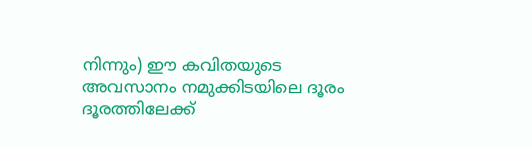നിന്നും) ഈ കവിതയുടെ അവസാനം നമുക്കിടയിലെ ദൂരം ദൂരത്തിലേക്ക്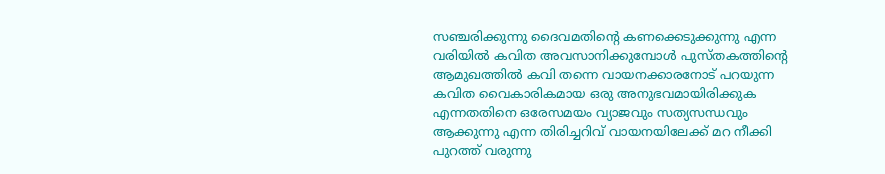സഞ്ചരിക്കുന്നു ദൈവമതിൻ്റെ കണക്കെടുക്കുന്നു എന്ന വരിയിൽ കവിത അവസാനിക്കുമ്പോൾ പുസ്തകത്തിൻ്റെ ആമുഖത്തിൽ കവി തന്നെ വായനക്കാരനോട് പറയുന്ന കവിത വൈകാരികമായ ഒരു അനുഭവമായിരിക്കുക എന്നതതിനെ ഒരേസമയം വ്യാജവും സത്യസന്ധവും ആക്കുന്നു എന്ന തിരിച്ചറിവ് വായനയിലേക്ക് മറ നീക്കി പുറത്ത് വരുന്നു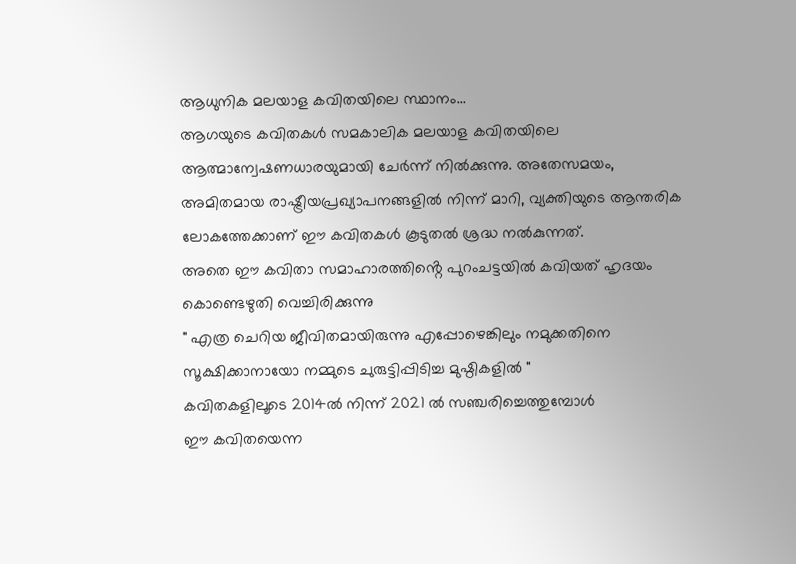ആധുനിക മലയാള കവിതയിലെ സ്ഥാനം...
ആഗയുടെ കവിതകൾ സമകാലിക മലയാള കവിതയിലെ ആത്മാന്വേഷണധാരയുമായി ചേർന്ന് നിൽക്കുന്നു. അതേസമയം, അമിതമായ രാഷ്ട്രീയപ്രഖ്യാപനങ്ങളിൽ നിന്ന് മാറി, വ്യക്തിയുടെ ആന്തരിക ലോകത്തേക്കാണ് ഈ കവിതകൾ കൂടുതൽ ശ്രദ്ധ നൽകുന്നത്.
അതെ ഈ കവിതാ സമാഹാരത്തിൻ്റെ പുറംചട്ടയിൽ കവിയത് ഹൃദയം കൊണ്ടെഴുതി വെച്ചിരിക്കുന്നു
" എത്ര ചെറിയ ജീവിതമായിരുന്നു എപ്പോഴെങ്കിലും നമുക്കതിനെ സൂക്ഷിക്കാനായോ നമ്മുടെ ചുരുട്ടിപ്പിടിച്ച മുഷ്ഠികളിൽ "
കവിതകളിലൂടെ 2014ൽ നിന്ന് 2021 ൽ സഞ്ചരിച്ചെത്തുമ്പോൾ
ഈ കവിതയെന്ന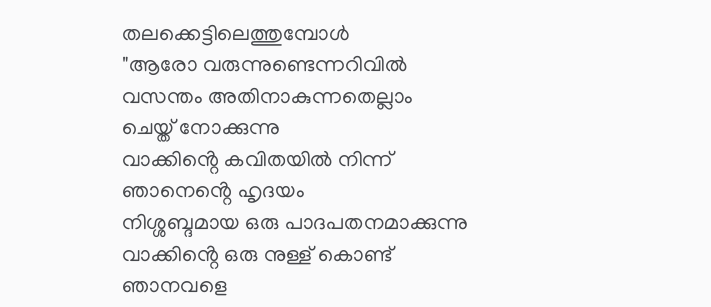തലക്കെട്ടിലെത്തുമ്പോൾ
"ആരോ വരുന്നുണ്ടെന്നറിവിൽ
വസന്തം അതിനാകുന്നതെല്ലാം
ചെയ്ത് നോക്കുന്നു
വാക്കിൻ്റെ കവിതയിൽ നിന്ന്
ഞാനെൻ്റെ ഹൃദയം
നിശ്ശബ്ദമായ ഒരു പാദപതനമാക്കുന്നു
വാക്കിൻ്റെ ഒരു നുള്ള് കൊണ്ട്
ഞാനവളെ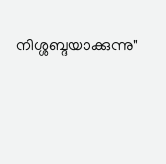നിശ്ശബ്ദയാക്കുന്നു"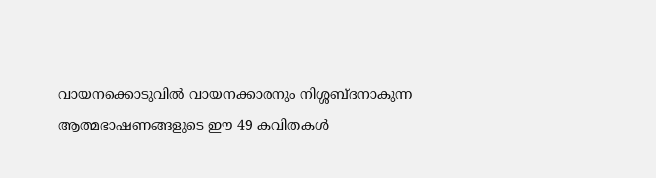വായനക്കൊടുവിൽ വായനക്കാരനും നിശ്ശബ്ദനാകുന്ന
ആത്മഭാഷണങ്ങളുടെ ഈ 49 കവിതകൾ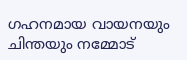ഗഹനമായ വായനയും ചിന്തയും നമ്മോട്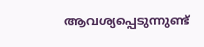ആവശ്യപ്പെടുന്നുണ്ട്